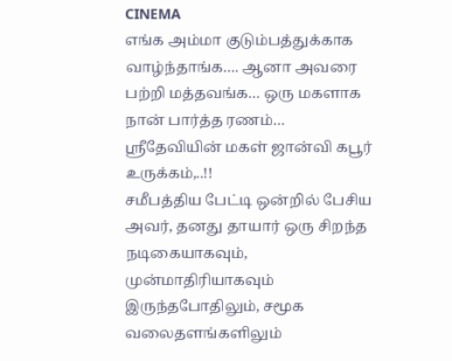CINEMA
எங்க அம்மா குடும்பத்துக்காக வாழ்ந்தாங்க…. ஆனா அவரை பற்றி மத்தவங்க… ஒரு மகளாக நான் பார்த்த ரணம்… ஸ்ரீதேவியின் மகள் ஜான்வி கபூர் உருக்கம்,..!!
சமீபத்திய பேட்டி ஒன்றில் பேசிய அவர், தனது தாயார் ஒரு சிறந்த நடிகையாகவும், முன்மாதிரியாகவும் இருந்தபோதிலும், சமூக வலைதளங்களிலும்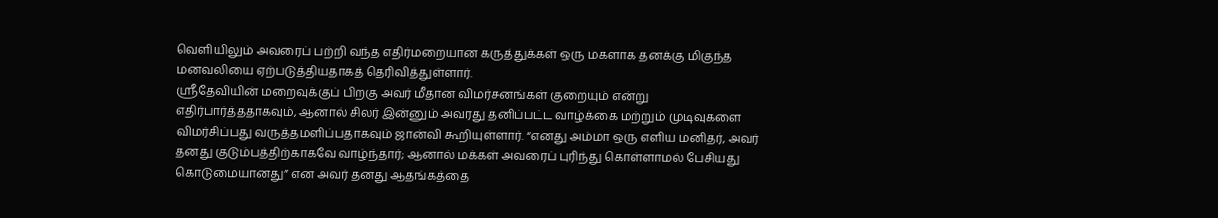வெளியிலும் அவரைப் பற்றி வந்த எதிர்மறையான கருத்துக்கள் ஒரு மகளாக தனக்கு மிகுந்த மனவலியை ஏற்படுத்தியதாகத் தெரிவித்துள்ளார்.
ஸ்ரீதேவியின் மறைவுக்குப் பிறகு அவர் மீதான விமர்சனங்கள் குறையும் என்று எதிர்பார்த்ததாகவும், ஆனால் சிலர் இன்னும் அவரது தனிப்பட்ட வாழ்க்கை மற்றும் முடிவுகளை விமர்சிப்பது வருத்தமளிப்பதாகவும் ஜான்வி கூறியுள்ளார். “எனது அம்மா ஒரு எளிய மனிதர், அவர் தனது குடும்பத்திற்காகவே வாழ்ந்தார்; ஆனால் மக்கள் அவரைப் புரிந்து கொள்ளாமல் பேசியது கொடுமையானது” என அவர் தனது ஆதங்கத்தை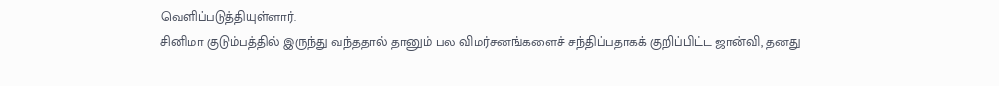வெளிப்படுத்தியுள்ளார்.
சினிமா குடும்பத்தில் இருந்து வந்ததால் தானும் பல விமர்சனங்களைச் சந்திப்பதாகக் குறிப்பிட்ட ஜான்வி, தனது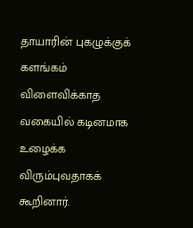தாயாரின் புகழுக்குக் களங்கம் விளைவிக்காத வகையில் கடினமாக உழைக்க விரும்புவதாகக் கூறினார்.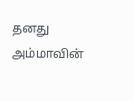தனது அம்மாவின்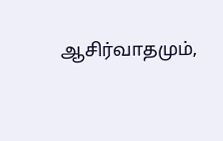ஆசிர்வாதமும்,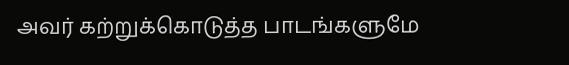அவர் கற்றுக்கொடுத்த பாடங்களுமே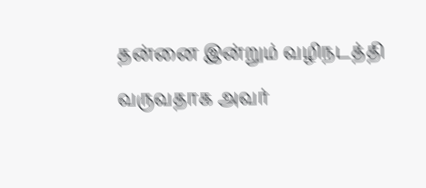தன்னை இன்றும் வழிநடத்தி வருவதாக அவர்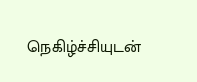நெகிழ்ச்சியுடன்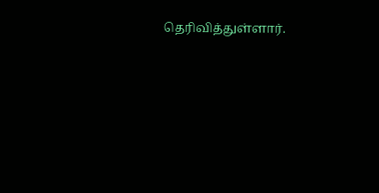தெரிவித்துள்ளார்.